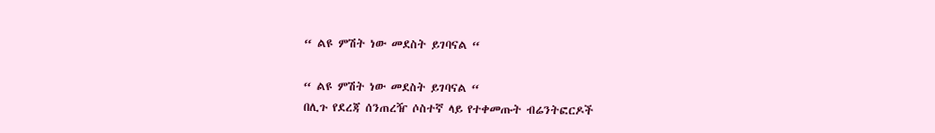“ ልዩ ምሽት ነው መደስት ይገባናል “

“ ልዩ ምሽት ነው መደስት ይገባናል “
በሊጉ የደረጃ ሰንጠረዥ ሶስተኛ ላይ የተቀመጡት ብሬንትፎርዶች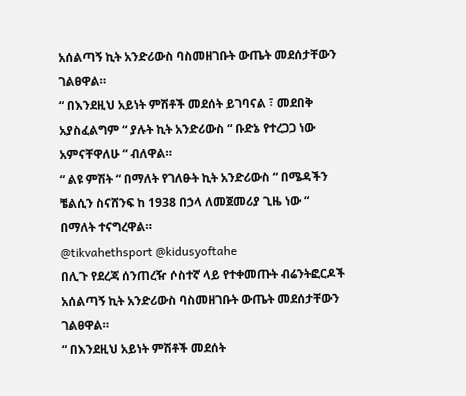አሰልጣኝ ኪት አንድሪውስ ባስመዘገቡት ውጤት መደሰታቸውን ገልፀዋል።
“ በእንደዚህ አይነት ምሽቶች መደሰት ይገባናል ፣ መደበቅ አያስፈልግም “ ያሉት ኪት አንድሪውስ “ ቡድኔ የተረጋጋ ነው አምናቸዋለሁ “ ብለዋል።
“ ልዩ ምሽት “ በማለት የገለፁት ኪት አንድሪውስ “ በሜዳችን ቼልሲን ስናሸንፍ ከ 1938 በኃላ ለመጀመሪያ ጊዜ ነው “ በማለት ተናግረዋል።
@tikvahethsport @kidusyoftahe
በሊጉ የደረጃ ሰንጠረዥ ሶስተኛ ላይ የተቀመጡት ብሬንትፎርዶች አሰልጣኝ ኪት አንድሪውስ ባስመዘገቡት ውጤት መደሰታቸውን ገልፀዋል።
“ በእንደዚህ አይነት ምሽቶች መደሰት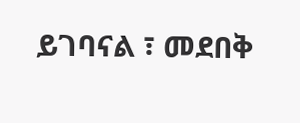ይገባናል ፣ መደበቅ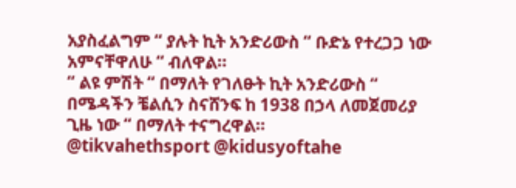አያስፈልግም “ ያሉት ኪት አንድሪውስ “ ቡድኔ የተረጋጋ ነው አምናቸዋለሁ “ ብለዋል።
“ ልዩ ምሽት “ በማለት የገለፁት ኪት አንድሪውስ “ በሜዳችን ቼልሲን ስናሸንፍ ከ 1938 በኃላ ለመጀመሪያ ጊዜ ነው “ በማለት ተናግረዋል።
@tikvahethsport @kidusyoftahe